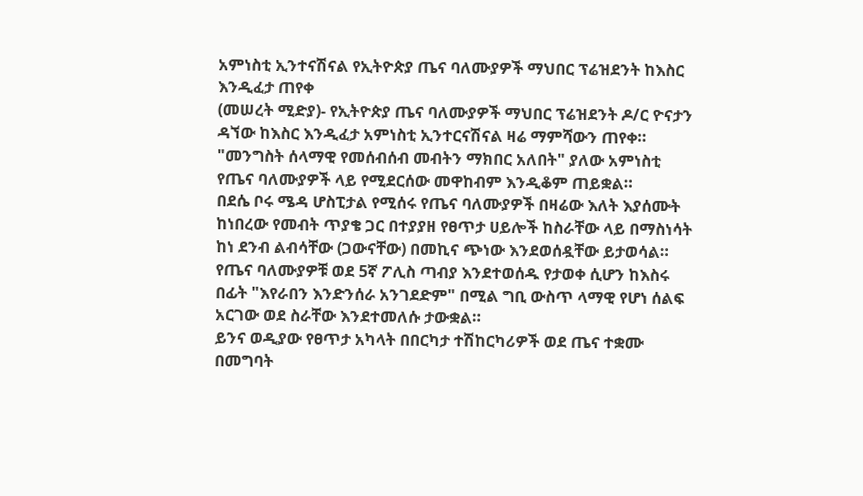አምነስቲ ኢንተናሽናል የኢትዮጵያ ጤና ባለሙያዎች ማህበር ፕሬዝደንት ከእስር እንዲፈታ ጠየቀ
(መሠረት ሚድያ)- የኢትዮጵያ ጤና ባለሙያዎች ማህበር ፕሬዝደንት ዶ/ር ዮናታን ዳኘው ከእስር እንዲፈታ አምነስቲ ኢንተርናሽናል ዛሬ ማምሻውን ጠየቀ።
"መንግስት ሰላማዊ የመሰብሰብ መብትን ማክበር አለበት" ያለው አምነስቲ የጤና ባለሙያዎች ላይ የሚደርሰው መዋከብም እንዲቆም ጠይቋል።
በደሴ ቦሩ ሜዳ ሆስፒታል የሚሰሩ የጤና ባለሙያዎች በዛሬው እለት እያሰሙት ከነበረው የመብት ጥያቄ ጋር በተያያዘ የፀጥታ ሀይሎች ከስራቸው ላይ በማስነሳት ከነ ደንብ ልብሳቸው (ጋውናቸው) በመኪና ጭነው እንደወሰዷቸው ይታወሳል።
የጤና ባለሙያዎቹ ወደ 5ኛ ፖሊስ ጣብያ እንደተወሰዱ የታወቀ ሲሆን ከእስሩ በፊት "እየራበን እንድንሰራ አንገደድም" በሚል ግቢ ውስጥ ላማዊ የሆነ ሰልፍ አርገው ወደ ስራቸው እንደተመለሱ ታውቋል።
ይንና ወዲያው የፀጥታ አካላት በበርካታ ተሽከርካሪዎች ወደ ጤና ተቋሙ በመግባት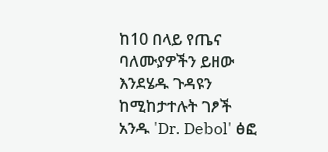ከ10 በላይ የጤና ባለሙያዎችን ይዘው እንደሄዱ ጉዳዩን ከሚከታተሉት ገፆች አንዱ 'Dr. Debol' ፅፎ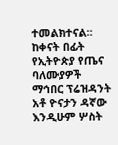ተመልክተናል።
ከቀናት በፊት የኢትዮጵያ የጤና ባለሙያዎች ማኅበር ፕሬዝዳንት አቶ ዮናታን ዳኛው እንዲሁም ሦስት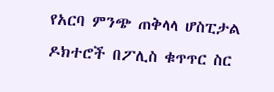የአርባ ምንጭ ጠቅላላ ሆስፒታል ዶክተሮች በፖሊስ ቁጥጥር ስር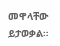መዋላቸው ይታወቃል።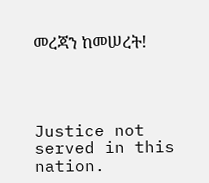መረጃን ከመሠረት!




Justice not served in this nation.